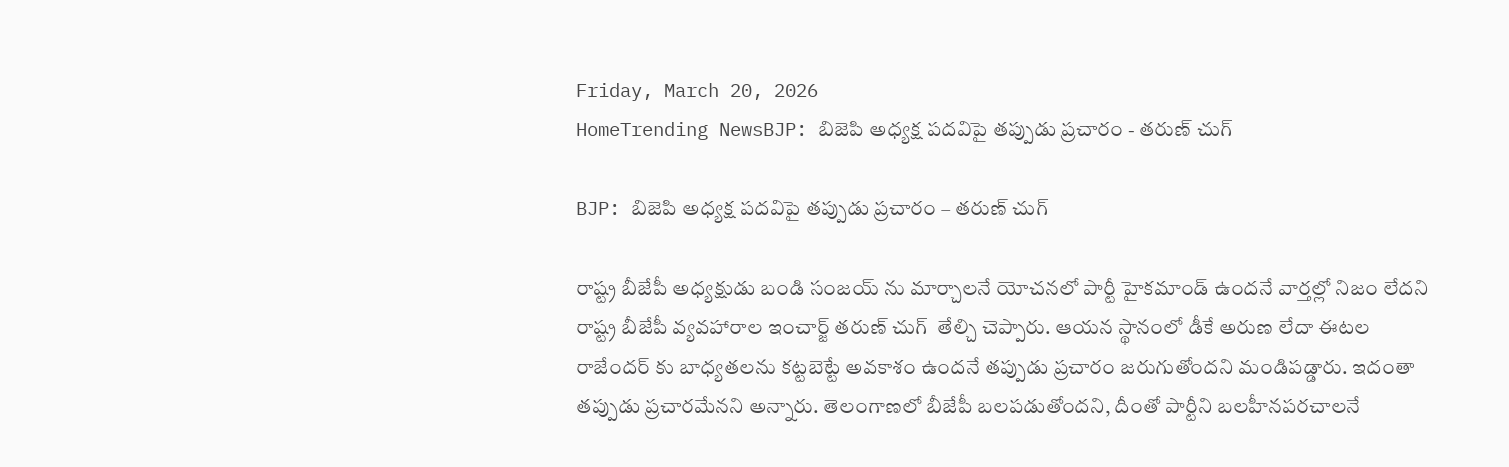Friday, March 20, 2026
HomeTrending NewsBJP: బిజెపి అధ్యక్ష పదవిపై తప్పుడు ప్రచారం - తరుణ్ చుగ్

BJP: బిజెపి అధ్యక్ష పదవిపై తప్పుడు ప్రచారం – తరుణ్ చుగ్

రాష్ట్ర బీజేపీ అధ్యక్షుడు బండి సంజయ్ ను మార్చాలనే యోచనలో పార్టీ హైకమాండ్ ఉందనే వార్తల్లో నిజం లేదని రాష్ట్ర బీజేపీ వ్యవహారాల ఇంచార్జ్ తరుణ్ చుగ్  తేల్చి చెప్పారు. ఆయన స్థానంలో డీకే అరుణ లేదా ఈటల రాజేందర్ కు బాధ్యతలను కట్టబెట్టే అవకాశం ఉందనే తప్పుడు ప్రచారం జరుగుతోందని మండిపడ్డారు. ఇదంతా తప్పుడు ప్రచారమేనని అన్నారు. తెలంగాణలో బీజేపీ బలపడుతోందని, దీంతో పార్టీని బలహీనపరచాలనే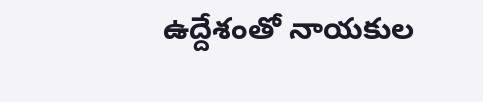ఉద్దేశంతో నాయకుల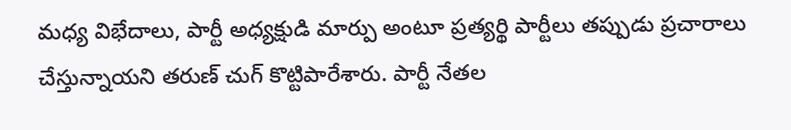మధ్య విభేదాలు, పార్టీ అధ్యక్షుడి మార్పు అంటూ ప్రత్యర్థి పార్టీలు తప్పుడు ప్రచారాలు చేస్తున్నాయని తరుణ్ చుగ్ కొట్టిపారేశారు. పార్టీ నేతల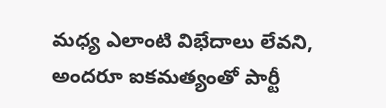మధ్య ఎలాంటి విభేదాలు లేవని, అందరూ ఐకమత్యంతో పార్టీ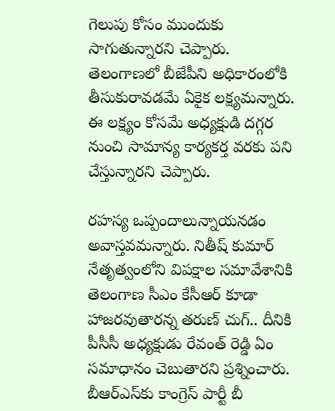గెలుపు కోసం ముందుకు సాగుతున్నారని చెప్పారు. తెలంగాణలో బీజేపీని అధికారంలోకి తీసుకురావడమే ఏకైక లక్ష్యమన్నారు. ఈ లక్ష్యం కోసమే అధ్యక్షుడి దగ్గర నుంచి సామాన్య కార్యకర్త వరకు పని చేస్తున్నారని చెప్పారు.

రహస్య ఒప్పందాలున్నాయనడం అవాస్తవమన్నారు. నితీష్ కుమార్ నేతృత్వంలోని విపక్షాల సమావేశానికి తెలంగాణ సీఎం కేసీఆర్ కూడా హాజరవుతారన్న తరుణ్ చుగ్.. దీనికి పీసీసీ అధ్యక్షుడు రేవంత్ రెడ్డి ఏం సమాధానం చెబుతారని ప్రశ్నించారు. బీఆర్ఎస్‌కు కాంగ్రెస్ పార్టీ బీ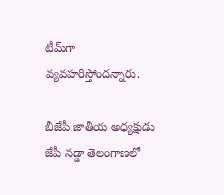టీమ్‌గా వ్యవహరిస్తోందన్నారు.

బీజేపీ జాతీయ అధ్యక్షుడు జేపీ నడ్డా తెలంగాణలో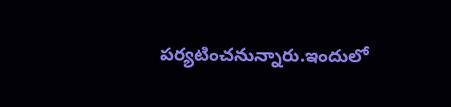పర్యటించనున్నారు.ఇందులో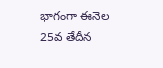భాగంగా ఈనెల 25వ తేదీన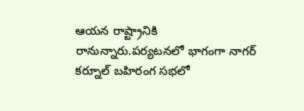ఆయన రాష్ట్రానికి రానున్నారు.పర్యటనలో భాగంగా నాగర్ కర్నూల్ బహిరంగ సభలో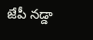జేపీ నడ్డా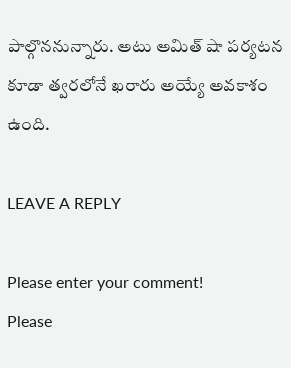పాల్గొననున్నారు. అటు అమిత్ షా పర్యటన కూడా త్వరలోనే ఖరారు అయ్యే అవకాశం ఉంది.

LEAVE A REPLY

Please enter your comment!
Please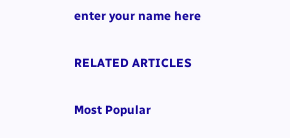enter your name here

RELATED ARTICLES

Most Popular